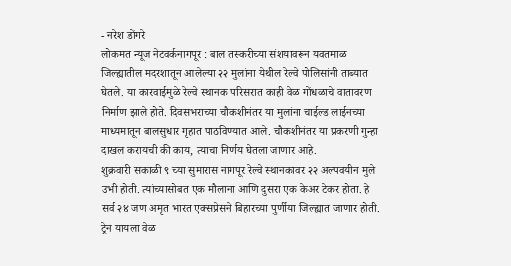- नरेश डोंगरे
लोकमत न्यूज नेटवर्कनागपूर : बाल तस्करीच्या संशयावरून यवतमाळ जिल्ह्यातील मदरशातून आलेल्या २२ मुलांना येथील रेल्वे पोलिसांनी ताब्यात घेतले. या कारवाईमुळे रेल्वे स्थानक परिसरात काही वेळ गोंधळाचे वातावरण निर्माण झाले होते. दिवसभराच्या चौकशीनंतर या मुलांना चाईल्ड लाईनच्या माध्यमातून बालसुधार गृहात पाठविण्यात आले. चौकशीनंतर या प्रकरणी गुन्हा दाखल करायची की काय, त्याचा निर्णय घेतला जाणार आहे.
शुक्रवारी सकाळी ९ च्या सुमारास नागपूर रेल्वे स्थानकावर २२ अल्पवयीन मुले उभी होती. त्यांच्यासोबत एक मौलाना आणि दुसरा एक केअर टेकर होता. हे सर्व २४ जण अमृत भारत एक्सप्रेसने बिहारच्या पुर्णीया जिल्ह्यात जाणार होती. ट्रेन यायला वेळ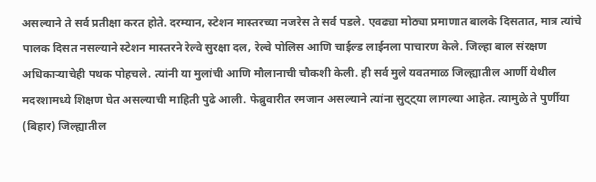असल्याने ते सर्व प्रतीक्षा करत होते. दरम्यान, स्टेशन मास्तरच्या नजरेस ते सर्व पडले. एवढ्या मोठ्या प्रमाणात बालके दिसतात, मात्र त्यांचे पालक दिसत नसल्याने स्टेशन मास्तरने रेल्वे सुरक्षा दल, रेल्वे पोलिस आणि चाईल्ड लाईनला पाचारण केले. जिल्हा बाल संरक्षण अधिकाऱ्याचेही पथक पोहचले. त्यांनी या मुलांची आणि मौलानाची चौकशी केली. ही सर्व मुले यवतमाळ जिल्ह्यातील आर्णी येथील मदरशामध्ये शिक्षण घेत असल्याची माहिती पुढे आली. फेब्रुवारीत रमजान असल्याने त्यांना सुट्ट्या लागल्या आहेत. त्यामुळे ते पुर्णीया (बिहार) जिल्ह्यातील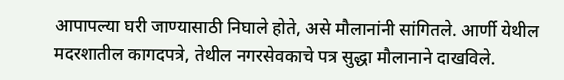आपापल्या घरी जाण्यासाठी निघाले होते, असे मौलानांनी सांगितले. आर्णी येथील मदरशातील कागदपत्रे, तेथील नगरसेवकाचे पत्र सुद्धा मौलानाने दाखविले.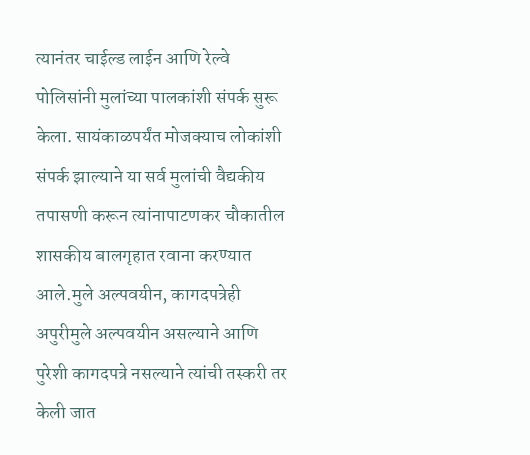त्यानंतर चाईल्ड लाईन आणि रेल्वे पोलिसांनी मुलांच्या पालकांशी संपर्क सुरू केला. सायंकाळपर्यंत मोजक्याच लोकांशी संपर्क झाल्याने या सर्व मुलांची वैद्यकीय तपासणी करून त्यांनापाटणकर चौकातील शासकीय बालगृहात रवाना करण्यात आले.मुले अल्पवयीन, कागदपत्रेही अपुरीमुले अल्पवयीन असल्याने आणि पुरेशी कागदपत्रे नसल्याने त्यांची तस्करी तर केली जात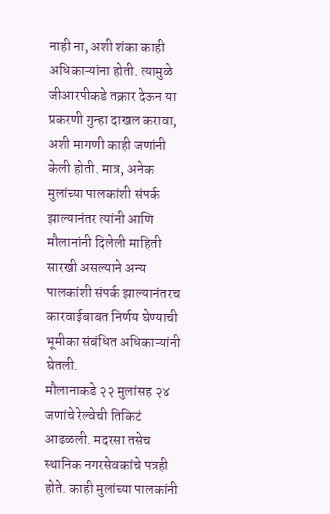नाही ना, अशी शंका काही अधिकाऱ्यांना होती. त्यामुळे जीआरपीकडे तक्रार देऊन या प्रकरणी गुन्हा दाखल करावा, अशी मागणी काही जणांनी केली होती. मात्र, अनेक मुलांच्या पालकांशी संपर्क झाल्यानंतर त्यांनी आणि मौलानांनी दिलेली माहिती सारखी असल्याने अन्य पालकांशी संपर्क झाल्यानंतरच कारवाईबाबत निर्णय घेण्याची भूमीका संबंधित अधिकाऱ्यांनी घेतली.
मौलानाकडे २२ मुलांसह २४ जणांचे रेल्वेची तिकिटं आढळली. मदरसा तसेच स्थानिक नगरसेवकांचे पत्रही होते. काही मुलांच्या पालकांनी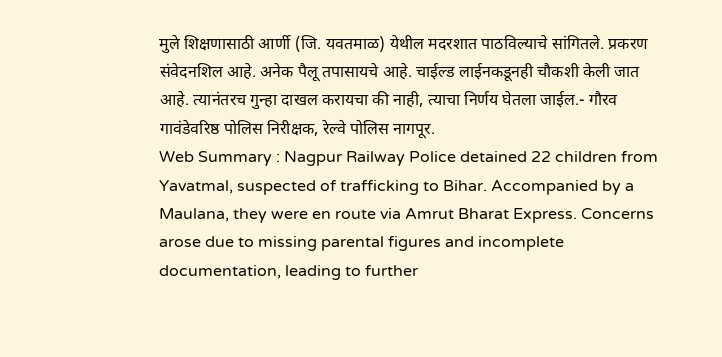मुले शिक्षणासाठी आर्णी (जि. यवतमाळ) येथील मदरशात पाठविल्याचे सांगितले. प्रकरण संवेदनशिल आहे. अनेक पैलू तपासायचे आहे. चाईल्ड लाईनकडूनही चौकशी केली जात आहे. त्यानंतरच गुन्हा दाखल करायचा की नाही, त्याचा निर्णय घेतला जाईल.- गौरव गावंडेवरिष्ठ पोलिस निरीक्षक, रेल्वे पोलिस नागपूर.
Web Summary : Nagpur Railway Police detained 22 children from Yavatmal, suspected of trafficking to Bihar. Accompanied by a Maulana, they were en route via Amrut Bharat Express. Concerns arose due to missing parental figures and incomplete documentation, leading to further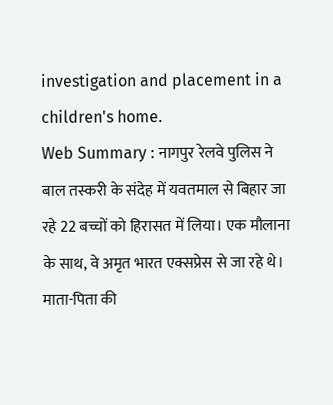investigation and placement in a children's home.
Web Summary : नागपुर रेलवे पुलिस ने बाल तस्करी के संदेह में यवतमाल से बिहार जा रहे 22 बच्चों को हिरासत में लिया। एक मौलाना के साथ, वे अमृत भारत एक्सप्रेस से जा रहे थे। माता-पिता की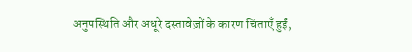अनुपस्थिति और अधूरे दस्तावेज़ों के कारण चिंताएँ हुईं,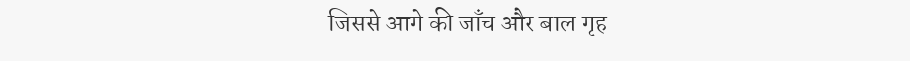जिससे आगे की जाँच और बाल गृह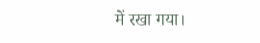में रखा गया।